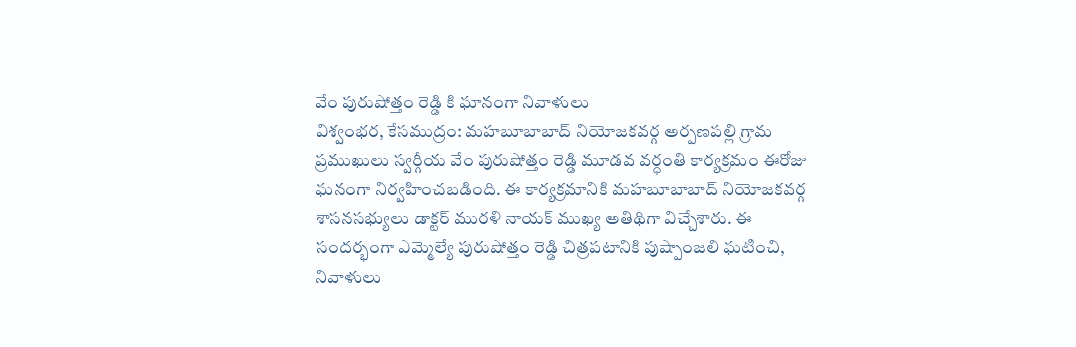వేం పురుషోత్తం రెడ్డి కి ఘానంగా నివాళులు
విశ్వంభర, కేసముద్రం: మహబూబాబాద్ నియోజకవర్గ అర్పణపల్లి గ్రామ ప్రముఖులు స్వర్గీయ వేం పురుషోత్తం రెడ్డి మూడవ వర్ధంతి కార్యక్రమం ఈరోజు ఘనంగా నిర్వహించబడింది. ఈ కార్యక్రమానికి మహబూబాబాద్ నియోజకవర్గ శాసనసభ్యులు డాక్టర్ మురళి నాయక్ ముఖ్య అతిథిగా విచ్చేశారు. ఈ సందర్భంగా ఎమ్మెల్యే పురుషోత్తం రెడ్డి చిత్రపటానికి పుష్పాంజలి ఘటించి, నివాళులు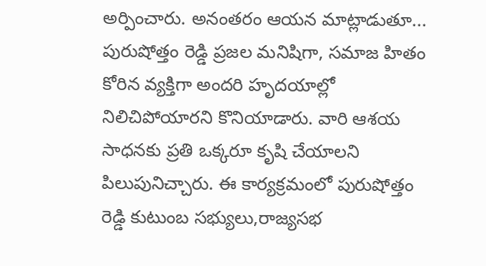అర్పించారు. అనంతరం ఆయన మాట్లాడుతూ... పురుషోత్తం రెడ్డి ప్రజల మనిషిగా, సమాజ హితం కోరిన వ్యక్తిగా అందరి హృదయాల్లో నిలిచిపోయారని కొనియాడారు. వారి ఆశయ సాధనకు ప్రతి ఒక్కరూ కృషి చేయాలని పిలుపునిచ్చారు. ఈ కార్యక్రమంలో పురుషోత్తం రెడ్డి కుటుంబ సభ్యులు,రాజ్యసభ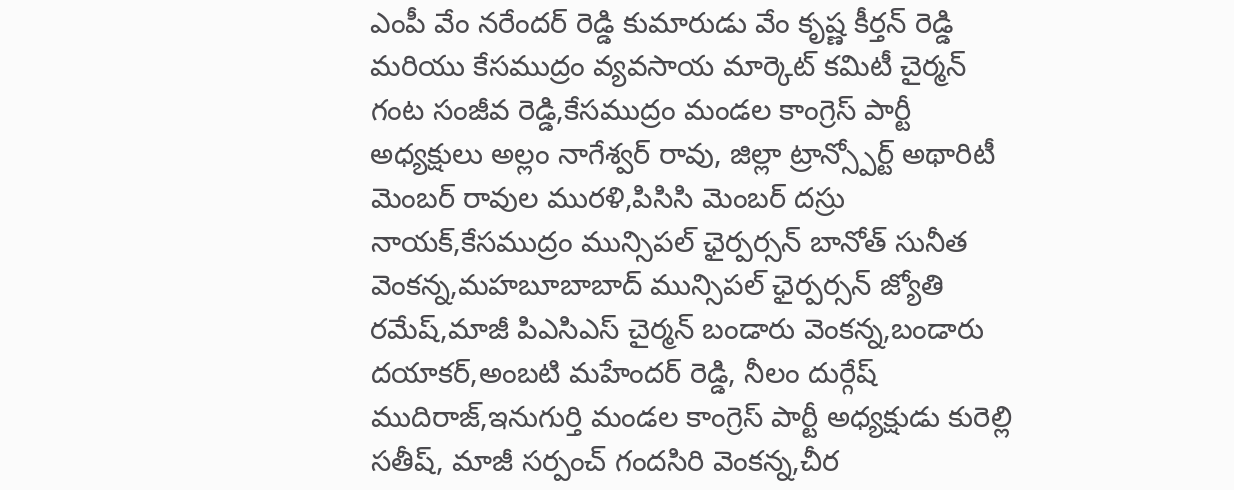ఎంపీ వేం నరేందర్ రెడ్డి కుమారుడు వేం కృష్ణ కీర్తన్ రెడ్డి మరియు కేసముద్రం వ్యవసాయ మార్కెట్ కమిటీ చైర్మన్ గంట సంజీవ రెడ్డి,కేసముద్రం మండల కాంగ్రెస్ పార్టీ అధ్యక్షులు అల్లం నాగేశ్వర్ రావు, జిల్లా ట్రాన్స్పోర్ట్ అథారిటీ మెంబర్ రావుల మురళి,పిసిసి మెంబర్ దస్రు నాయక్,కేసముద్రం మున్సిపల్ ఛైర్పర్సన్ బానోత్ సునీత వెంకన్న,మహబూబాబాద్ మున్సిపల్ ఛైర్పర్సన్ జ్యోతి రమేష్,మాజీ పిఎసిఎస్ చైర్మన్ బండారు వెంకన్న,బండారు దయాకర్,అంబటి మహేందర్ రెడ్డి, నీలం దుర్గేష్ ముదిరాజ్,ఇనుగుర్తి మండల కాంగ్రెస్ పార్టీ అధ్యక్షుడు కురెల్లి సతీష్, మాజీ సర్పంచ్ గందసిరి వెంకన్న,చీర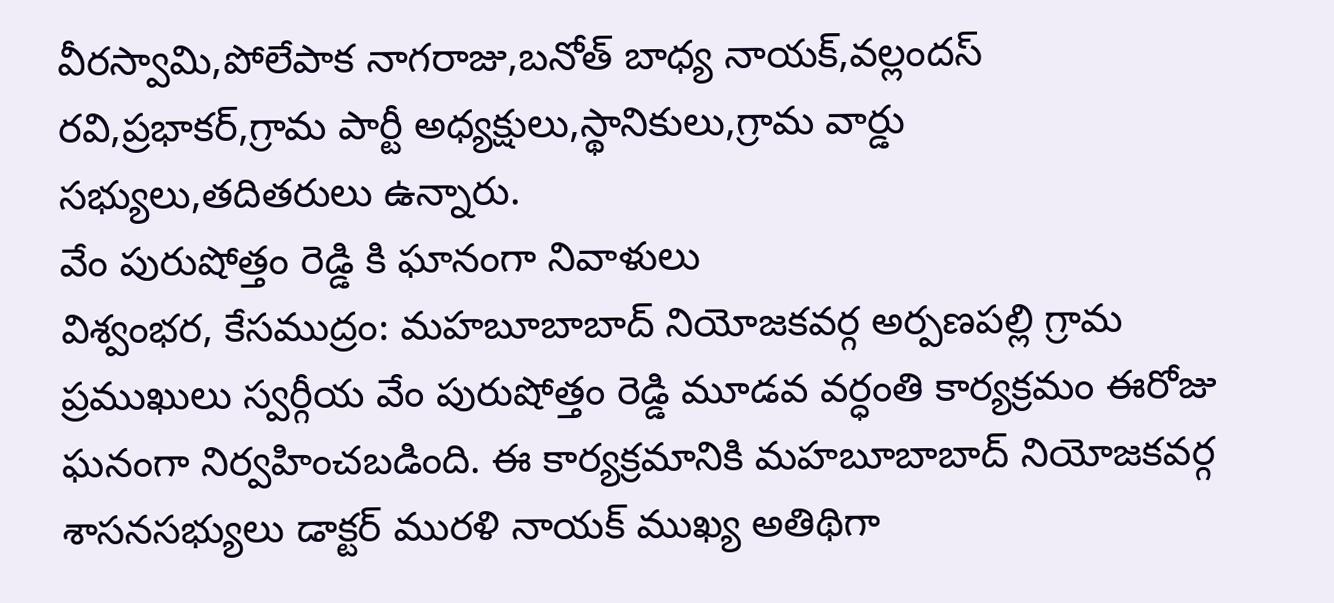వీరస్వామి,పోలేపాక నాగరాజు,బనోత్ బాధ్య నాయక్,వల్లందస్ రవి,ప్రభాకర్,గ్రామ పార్టీ అధ్యక్షులు,స్థానికులు,గ్రామ వార్డు సభ్యులు,తదితరులు ఉన్నారు.
వేం పురుషోత్తం రెడ్డి కి ఘానంగా నివాళులు
విశ్వంభర, కేసముద్రం: మహబూబాబాద్ నియోజకవర్గ అర్పణపల్లి గ్రామ ప్రముఖులు స్వర్గీయ వేం పురుషోత్తం రెడ్డి మూడవ వర్ధంతి కార్యక్రమం ఈరోజు ఘనంగా నిర్వహించబడింది. ఈ కార్యక్రమానికి మహబూబాబాద్ నియోజకవర్గ శాసనసభ్యులు డాక్టర్ మురళి నాయక్ ముఖ్య అతిథిగా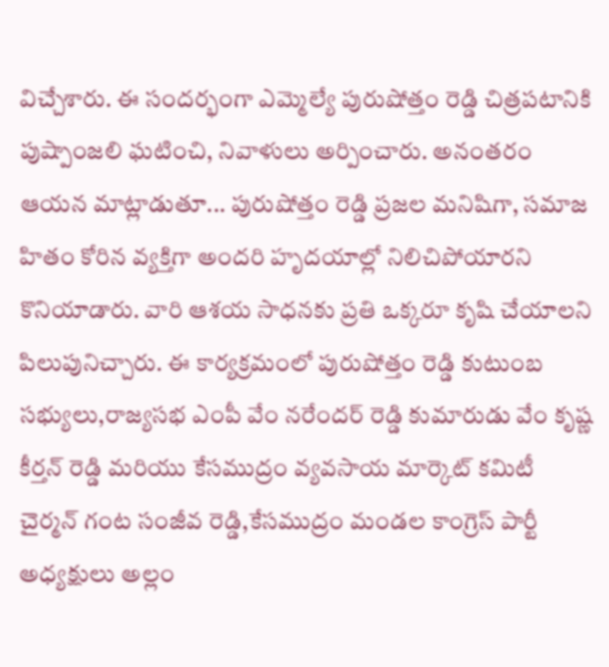విచ్చేశారు. ఈ సందర్భంగా ఎమ్మెల్యే పురుషోత్తం రెడ్డి చిత్రపటానికి పుష్పాంజలి ఘటించి, నివాళులు అర్పించారు. అనంతరం ఆయన మాట్లాడుతూ... పురుషోత్తం రెడ్డి ప్రజల మనిషిగా, సమాజ హితం కోరిన వ్యక్తిగా అందరి హృదయాల్లో నిలిచిపోయారని కొనియాడారు. వారి ఆశయ సాధనకు ప్రతి ఒక్కరూ కృషి చేయాలని పిలుపునిచ్చారు. ఈ కార్యక్రమంలో పురుషోత్తం రెడ్డి కుటుంబ సభ్యులు,రాజ్యసభ ఎంపీ వేం నరేందర్ రెడ్డి కుమారుడు వేం కృష్ణ కీర్తన్ రెడ్డి మరియు కేసముద్రం వ్యవసాయ మార్కెట్ కమిటీ చైర్మన్ గంట సంజీవ రెడ్డి,కేసముద్రం మండల కాంగ్రెస్ పార్టీ అధ్యక్షులు అల్లం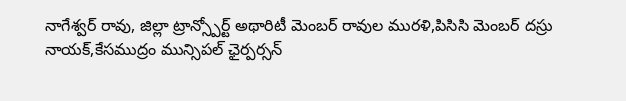నాగేశ్వర్ రావు, జిల్లా ట్రాన్స్పోర్ట్ అథారిటీ మెంబర్ రావుల మురళి,పిసిసి మెంబర్ దస్రు నాయక్,కేసముద్రం మున్సిపల్ ఛైర్పర్సన్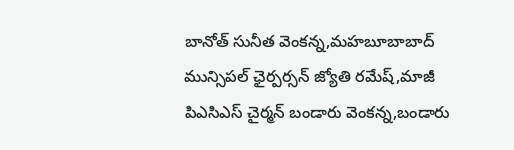బానోత్ సునీత వెంకన్న,మహబూబాబాద్ మున్సిపల్ ఛైర్పర్సన్ జ్యోతి రమేష్,మాజీ పిఎసిఎస్ చైర్మన్ బండారు వెంకన్న,బండారు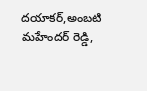దయాకర్,అంబటి మహేందర్ రెడ్డి,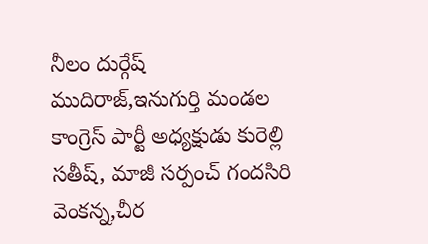నీలం దుర్గేష్ ముదిరాజ్,ఇనుగుర్తి మండల కాంగ్రెస్ పార్టీ అధ్యక్షుడు కురెల్లి సతీష్, మాజీ సర్పంచ్ గందసిరి వెంకన్న,చీర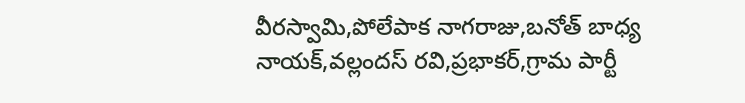వీరస్వామి,పోలేపాక నాగరాజు,బనోత్ బాధ్య నాయక్,వల్లందస్ రవి,ప్రభాకర్,గ్రామ పార్టీ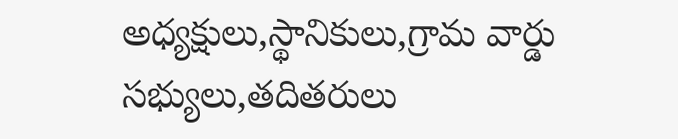అధ్యక్షులు,స్థానికులు,గ్రామ వార్డు సభ్యులు,తదితరులు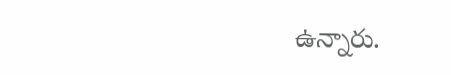ఉన్నారు.